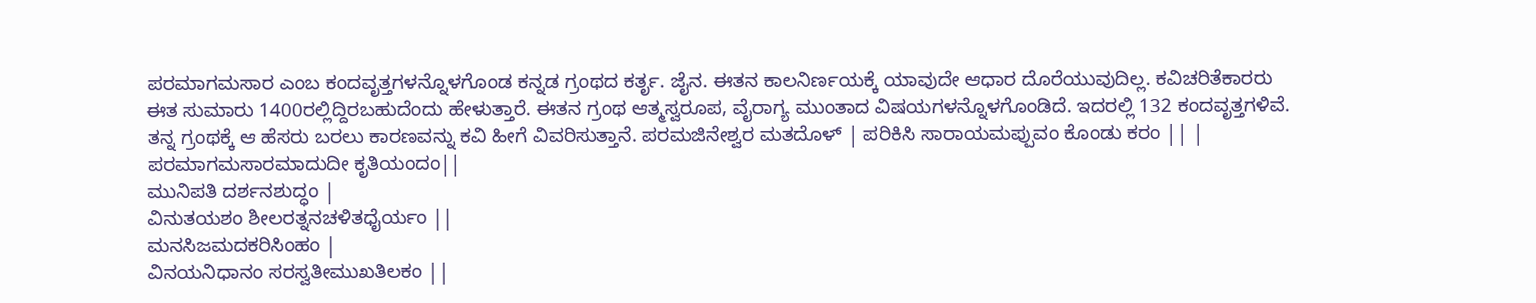ಪರಮಾಗಮಸಾರ ಎಂಬ ಕಂದವೃತ್ತಗಳನ್ನೊಳಗೊಂಡ ಕನ್ನಡ ಗ್ರಂಥದ ಕರ್ತೃ. ಜೈನ. ಈತನ ಕಾಲನಿರ್ಣಯಕ್ಕೆ ಯಾವುದೇ ಆಧಾರ ದೊರೆಯುವುದಿಲ್ಲ. ಕವಿಚರಿತೆಕಾರರು ಈತ ಸುಮಾರು 1400ರಲ್ಲಿದ್ದಿರಬಹುದೆಂದು ಹೇಳುತ್ತಾರೆ. ಈತನ ಗ್ರಂಥ ಆತ್ಮಸ್ವರೂಪ, ವೈರಾಗ್ಯ ಮುಂತಾದ ವಿಷಯಗಳನ್ನೊಳಗೊಂಡಿದೆ. ಇದರಲ್ಲಿ 132 ಕಂದವೃತ್ತಗಳಿವೆ. ತನ್ನ ಗ್ರಂಥಕ್ಕೆ ಆ ಹೆಸರು ಬರಲು ಕಾರಣವನ್ನು ಕವಿ ಹೀಗೆ ವಿವರಿಸುತ್ತಾನೆ. ಪರಮಜಿನೇಶ್ವರ ಮತದೊಳ್ | ಪರಿಕಿಸಿ ಸಾರಾಯಮಪ್ಪುವಂ ಕೊಂಡು ಕರಂ || | ಪರಮಾಗಮಸಾರಮಾದುದೀ ಕೃತಿಯಂದಂ||
ಮುನಿಪತಿ ದರ್ಶನಶುದ್ಧಂ |
ವಿನುತಯಶಂ ಶೀಲರತ್ನನಚಳಿತಧೈರ್ಯಂ ||
ಮನಸಿಜಮದಕರಿಸಿಂಹಂ |
ವಿನಯನಿಧಾನಂ ಸರಸ್ವತೀಮುಖತಿಲಕಂ ||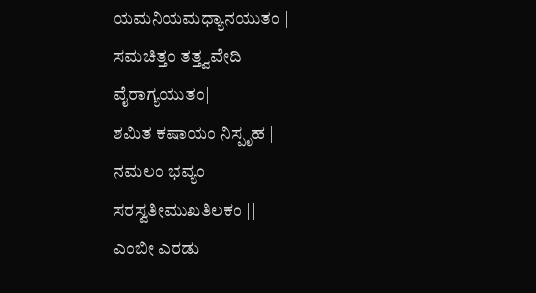ಯಮನಿಯಮಧ್ಯಾನಯುತಂ |
ಸಮಚಿತ್ತಂ ತತ್ತ್ವವೇದಿ ವೈರಾಗ್ಯಯುತಂ|
ಶಮಿತ ಕಷಾಯಂ ನಿಸ್ಪೃಹ |
ನಮಲಂ ಭವ್ಯಂ ಸರಸ್ವತೀಮುಖತಿಲಕಂ ||
ಎಂಬೀ ಎರಡು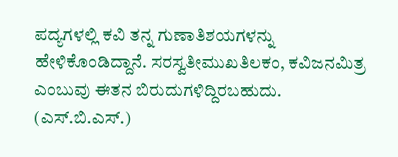ಪದ್ಯಗಳಲ್ಲಿ ಕವಿ ತನ್ನ ಗುಣಾತಿಶಯಗಳನ್ನು ಹೇಳಿಕೊಂಡಿದ್ದಾನೆ. ಸರಸ್ವತೀಮುಖತಿಲಕಂ, ಕವಿಜನಮಿತ್ರ ಎಂಬುವು ಈತನ ಬಿರುದುಗಳಿದ್ದಿರಬಹುದು.           (ಎಸ್.ಬಿ.ಎಸ್.)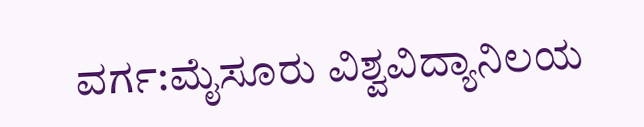ವರ್ಗ:ಮೈಸೂರು ವಿಶ್ವವಿದ್ಯಾನಿಲಯ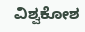ವಿಶ್ವಕೋಶ